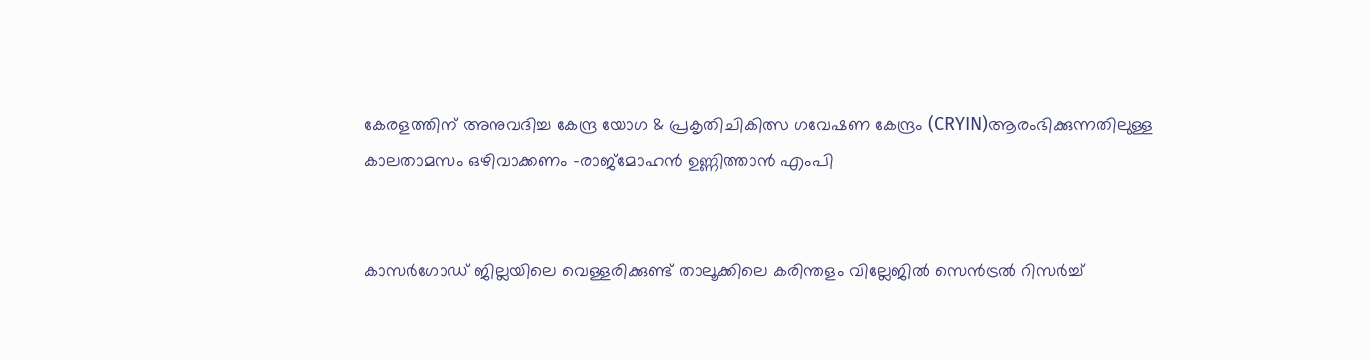കേരളത്തിന് അനുവദിച്ച കേന്ദ്ര യോഗ & പ്രകൃതിചികിത്സ ഗവേഷണ കേന്ദ്രം (CRYIN)ആരംഭിക്കുന്നതിലുള്ള കാലതാമസം ഒഴിവാക്കണം -രാജ്മോഹന്‍ ഉണ്ണിത്താന്‍ എംപി


കാസര്‍ഗോഡ് ജില്ലയിലെ വെള്ളരിക്കുണ്ട് താലൂക്കിലെ കരിന്തളം വില്ലേജില്‍ സെന്‍ട്രല്‍ റിസര്‍ച്ച്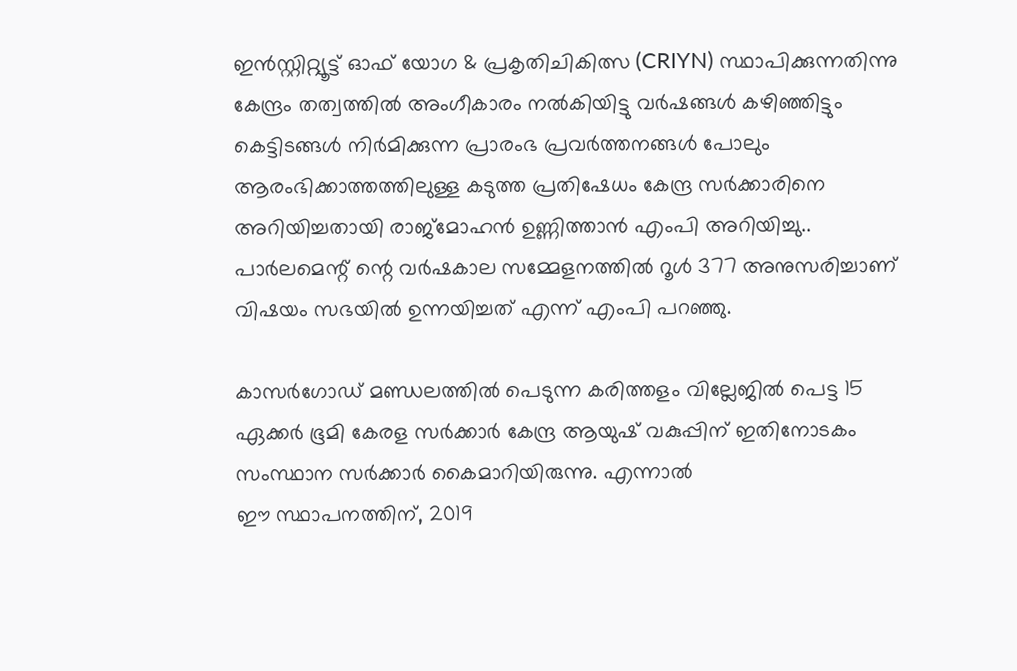ഇന്‍സ്റ്റിറ്റ്യൂട്ട് ഓഫ് യോഗ & പ്രകൃതിചികിത്സ (CRIYN) സ്ഥാപിക്കുന്നതിന്നു കേന്ദ്രം തത്വത്തില്‍ അംഗീകാരം നല്‍കിയിട്ടു വര്‍ഷങ്ങള്‍ കഴിഞ്ഞിട്ടും കെട്ടിടങ്ങള്‍ നിര്‍മിക്കുന്ന പ്രാരംഭ പ്രവര്‍ത്തനങ്ങള്‍ പോലും ആരംഭിക്കാത്തത്തിലുള്ള കടുത്ത പ്രതിഷേധം കേന്ദ്ര സര്‍ക്കാരിനെ അറിയിച്ചതായി രാജ്മോഹന്‍ ഉണ്ണിത്താന്‍ എംപി അറിയിച്ചു.. പാര്‍ലമെന്റ് ന്റെ വര്‍ഷകാല സമ്മേളനത്തില്‍ റൂള്‍ 377 അനുസരിച്ചാണ് വിഷയം സഭയില്‍ ഉന്നയിച്ചത് എന്ന് എംപി പറഞ്ഞു.

കാസര്‍ഗോഡ് മണ്ഡലത്തില്‍ പെടുന്ന കരിത്തളം വില്ലേജില്‍ പെട്ട 15 ഏക്കര്‍ ഭൂമി കേരള സര്‍ക്കാര്‍ കേന്ദ്ര ആയുഷ് വകുപ്പിന് ഇതിനോടകം സംസ്ഥാന സര്‍ക്കാര്‍ കൈമാറിയിരുന്നു. എന്നാല്‍
ഈ സ്ഥാപനത്തിന്, 2019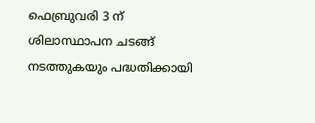ഫെബ്രുവരി 3 ന് ശിലാസ്ഥാപന ചടങ്ങ് നടത്തുകയും പദ്ധതിക്കായി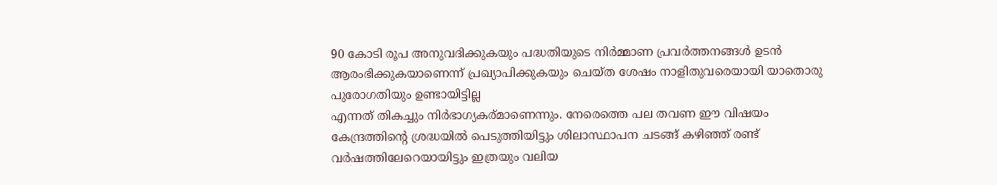90 കോടി രൂപ അനുവദിക്കുകയും പദ്ധതിയുടെ നിര്‍മ്മാണ പ്രവര്‍ത്തനങ്ങള്‍ ഉടന്‍ ആരംഭിക്കുകയാണെന്ന് പ്രഖ്യാപിക്കുകയും ചെയ്ത ശേഷം നാളിതുവരെയായി യാതൊരു പുരോഗതിയും ഉണ്ടായിട്ടില്ല
എന്നത് തികച്ചും നിര്‍ഭാഗ്യകര്മാണെന്നും. നേരെത്തെ പല തവണ ഈ വിഷയം കേന്ദ്രത്തിന്റെ ശ്രദ്ധയില്‍ പെടുത്തിയിട്ടും ശിലാസ്ഥാപന ചടങ്ങ് കഴിഞ്ഞ് രണ്ട് വര്‍ഷത്തിലേറെയായിട്ടും ഇത്രയും വലിയ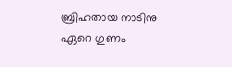ബ്രിഹതായ നാടിനു ഏറെ ഗുണം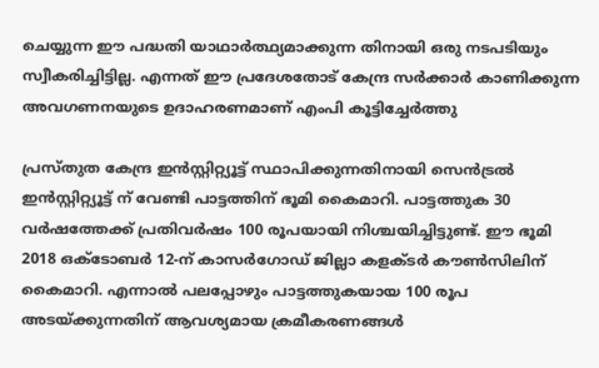ചെയ്യുന്ന ഈ പദ്ധതി യാഥാര്‍ത്ഥ്യമാക്കുന്ന തിനായി ഒരു നടപടിയും സ്വീകരിച്ചിട്ടില്ല. എന്നത് ഈ പ്രദേശതോട് കേന്ദ്ര സര്‍ക്കാര്‍ കാണിക്കുന്ന അവഗണനയുടെ ഉദാഹരണമാണ് എംപി കൂട്ടിച്ചേര്‍ത്തു

പ്രസ്തുത കേന്ദ്ര ഇന്‍സ്റ്റിറ്റ്യൂട്ട് സ്ഥാപിക്കുന്നതിനായി സെന്‍ട്രല്‍ ഇന്‍സ്റ്റിറ്റ്യൂട്ട് ന് വേണ്ടി പാട്ടത്തിന് ഭൂമി കൈമാറി. പാട്ടത്തുക 30 വര്‍ഷത്തേക്ക് പ്രതിവര്‍ഷം 100 രൂപയായി നിശ്ചയിച്ചിട്ടുണ്ട്. ഈ ഭൂമി 2018 ഒക്ടോബര്‍ 12-ന് കാസര്‍ഗോഡ് ജില്ലാ കളക്ടര്‍ കൗണ്‍സിലിന് കൈമാറി. എന്നാല്‍ പലപ്പോഴും പാട്ടത്തുകയായ 100 രൂപ അടയ്ക്കുന്നതിന് ആവശ്യമായ ക്രമീകരണങ്ങള്‍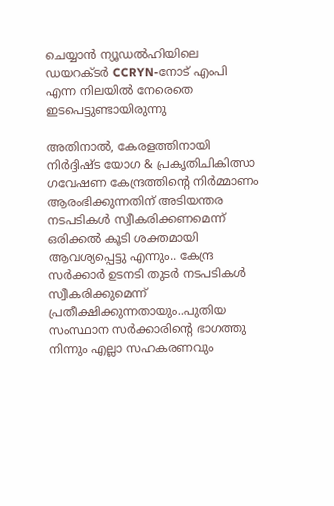ചെയ്യാന്‍ ന്യൂഡല്‍ഹിയിലെ ഡയറക്ടര്‍ CCRYN-നോട് എംപി എന്ന നിലയില്‍ നേരെതെ ഇടപെട്ടുണ്ടായിരുന്നു

അതിനാല്‍, കേരളത്തിനായി നിര്‍ദ്ദിഷ്ട യോഗ & പ്രകൃതിചികിത്സാ ഗവേഷണ കേന്ദ്രത്തിന്റെ നിര്‍മ്മാണം ആരംഭിക്കുന്നതിന് അടിയന്തര നടപടികള്‍ സ്വീകരിക്കണമെന്ന് ഒരിക്കല്‍ കൂടി ശക്തമായി ആവശ്യപ്പെട്ടു എന്നും.. കേന്ദ്ര സര്‍ക്കാര്‍ ഉടനടി തുടര്‍ നടപടികള്‍ സ്വീകരിക്കുമെന്ന് പ്രതീക്ഷിക്കുന്നതായും..പുതിയ സംസ്ഥാന സര്‍ക്കാരിന്റെ ഭാഗത്തു നിന്നും എല്ലാ സഹകരണവും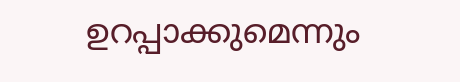ഉറപ്പാക്കുമെന്നും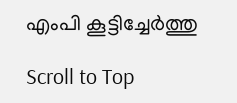എംപി കൂട്ടിച്ചേര്‍ത്തു

Scroll to Top